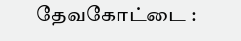தேவகோட்டை :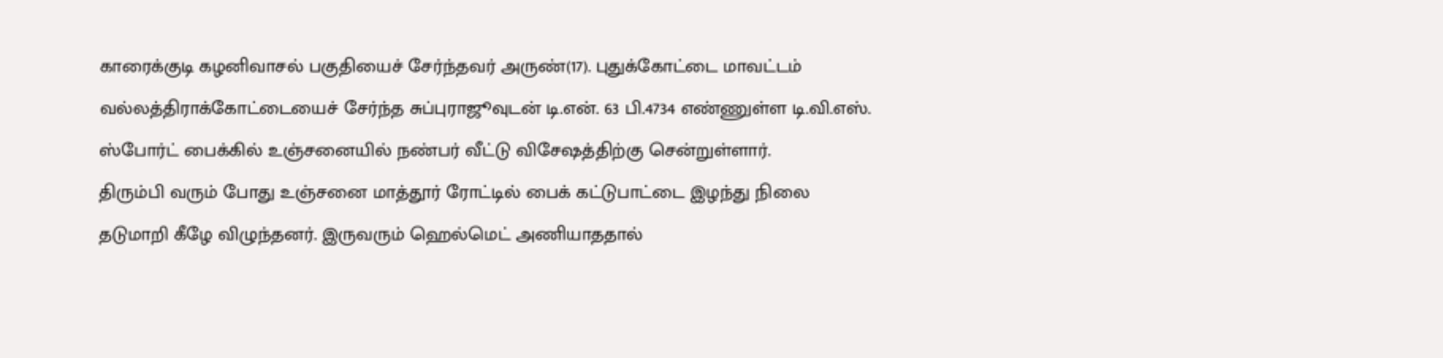காரைக்குடி கழனிவாசல் பகுதியைச் சேர்ந்தவர் அருண்(17). புதுக்கோட்டை மாவட்டம் வல்லத்திராக்கோட்டையைச் சேர்ந்த சுப்புராஜூவுடன் டி.என். 63 பி.4734 எண்ணுள்ள டி.வி.எஸ். ஸ்போர்ட் பைக்கில் உஞ்சனையில் நண்பர் வீட்டு விசேஷத்திற்கு சென்றுள்ளார்.
திரும்பி வரும் போது உஞ்சனை மாத்தூர் ரோட்டில் பைக் கட்டுபாட்டை இழந்து நிலை தடுமாறி கீழே விழுந்தனர். இருவரும் ஹெல்மெட் அணியாததால்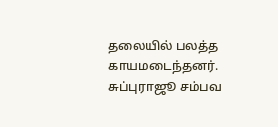தலையில் பலத்த காயமடைந்தனர். சுப்புராஜூ சம்பவ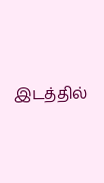இடத்தில்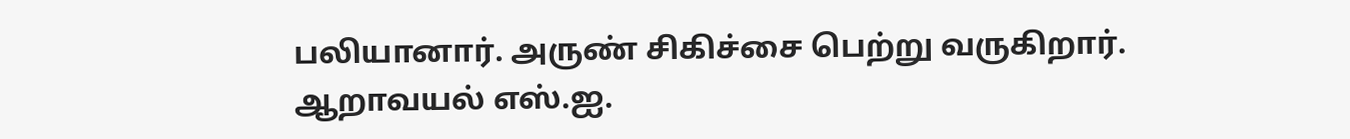பலியானார். அருண் சிகிச்சை பெற்று வருகிறார். ஆறாவயல் எஸ்.ஐ.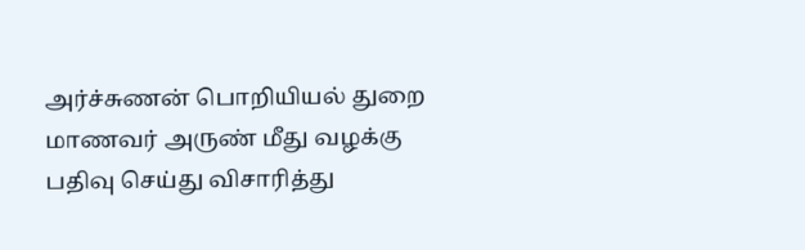அர்ச்சுணன் பொறியியல் துறை மாணவர் அருண் மீது வழக்கு பதிவு செய்து விசாரித்து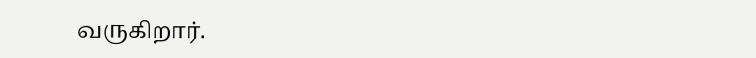வருகிறார்.